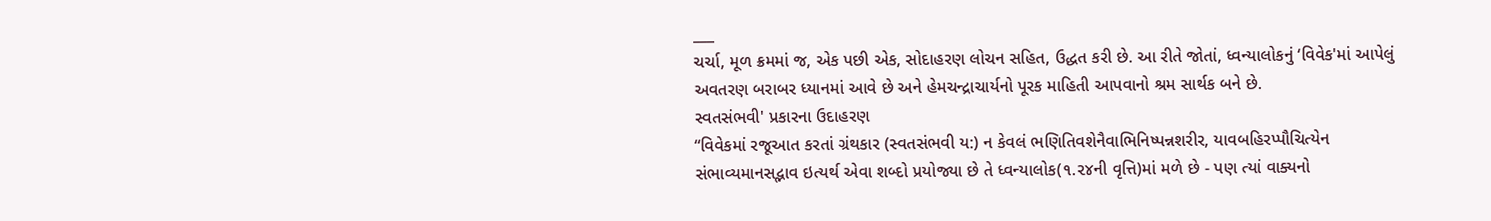___
ચર્ચા, મૂળ ક્રમમાં જ, એક પછી એક, સોદાહરણ લોચન સહિત, ઉદ્ધત કરી છે. આ રીતે જોતાં, ધ્વન્યાલોકનું ‘વિવેક'માં આપેલું અવતરણ બરાબર ધ્યાનમાં આવે છે અને હેમચન્દ્રાચાર્યનો પૂરક માહિતી આપવાનો શ્રમ સાર્થક બને છે.
સ્વતસંભવી' પ્રકારના ઉદાહરણ
“વિવેકમાં રજૂઆત કરતાં ગ્રંથકાર (સ્વતસંભવી ય:) ન કેવલં ભણિતિવશેનૈવાભિનિષ્પન્નશરીર, યાવબહિરપ્પૌચિત્યેન સંભાવ્યમાનસદ્ભાવ ઇત્યર્થ એવા શબ્દો પ્રયોજ્યા છે તે ધ્વન્યાલોક(૧.૨૪ની વૃત્તિ)માં મળે છે - પણ ત્યાં વાક્યનો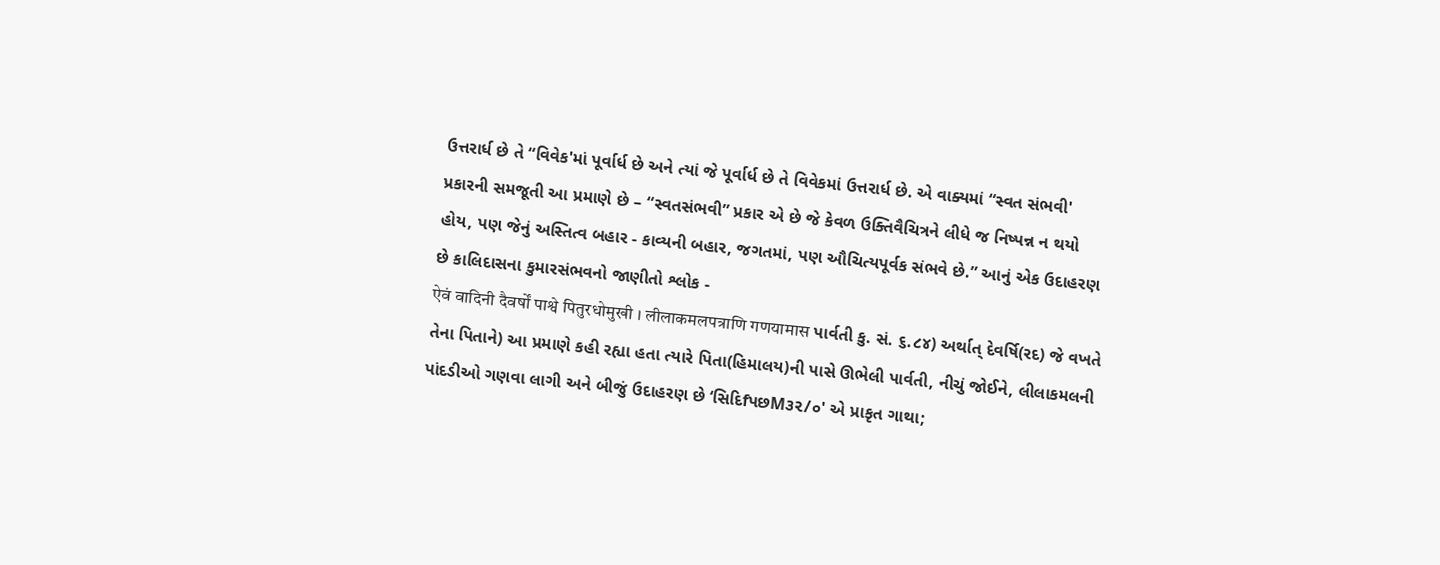ઉત્તરાર્ધ છે તે “વિવેક'માં પૂર્વાર્ધ છે અને ત્યાં જે પૂર્વાર્ધ છે તે વિવેકમાં ઉત્તરાર્ધ છે. એ વાક્યમાં “સ્વત સંભવી' પ્રકારની સમજૂતી આ પ્રમાણે છે – “સ્વતસંભવી” પ્રકાર એ છે જે કેવળ ઉક્તિવૈચિત્રને લીધે જ નિષ્પન્ન ન થયો હોય, પણ જેનું અસ્તિત્વ બહાર - કાવ્યની બહાર, જગતમાં, પણ ઔચિત્યપૂર્વક સંભવે છે.” આનું એક ઉદાહરણ છે કાલિદાસના કુમારસંભવનો જાણીતો શ્લોક -
ऐवं वादिनी दैवर्षों पाश्वे पितुरधोमुखी । लीलाकमलपत्राणि गणयामास પાર્વતી કુ. સં. ૬.૮૪) અર્થાત્ દેવર્ષિ(રદ) જે વખતે તેના પિતાને) આ પ્રમાણે કહી રહ્યા હતા ત્યારે પિતા(હિમાલય)ની પાસે ઊભેલી પાર્વતી, નીચું જોઈને, લીલાકમલની પાંદડીઓ ગણવા લાગી અને બીજું ઉદાહરણ છે ‘સિદિfપછM૩૨/૦' એ પ્રાકૃત ગાથા;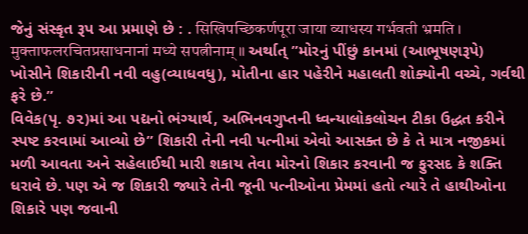જેનું સંસ્કૃત રૂપ આ પ્રમાણે છે : . सिखिपच्छिकर्णपूरा जाया व्याधस्य गर्भवती भ्रमति ।
मुक्ताफलरचितप्रसाधनानां मध्ये सपत्नीनाम् ॥ અર્થાત્ ”મોરનું પીંછું કાનમાં (આભૂષણરૂપે) ખોસીને શિકારીની નવી વહુ(વ્યાધવધુ), મોતીના હાર પહેરીને મહાલતી શોક્યોની વચ્ચે, ગર્વથી ફરે છે.”
વિવેક(પૃ. ૭૨)માં આ પદ્યનો ભંગ્યાર્થ, અભિનવગુપ્તની ધ્વન્યાલોકલોચન ટીકા ઉદ્ધત કરીને સ્પષ્ટ કરવામાં આવ્યો છે” શિકારી તેની નવી પત્નીમાં એવો આસક્ત છે કે તે માત્ર નજીકમાં મળી આવતા અને સહેલાઈથી મારી શકાય તેવા મોરનો શિકાર કરવાની જ ફુરસદ કે શક્તિ ધરાવે છે. પણ એ જ શિકારી જ્યારે તેની જૂની પત્નીઓના પ્રેમમાં હતો ત્યારે તે હાથીઓના શિકારે પણ જવાની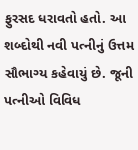ફુરસદ ધરાવતો હતો. આ શબ્દોથી નવી પત્નીનું ઉત્તમ સૌભાગ્ય કહેવાયું છે. જૂની પત્નીઓ વિવિધ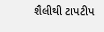શૈલીથી ટાપટીપ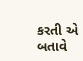કરતી એ બતાવે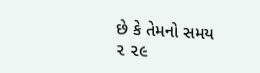છે કે તેમનો સમય
૨ ૨૯